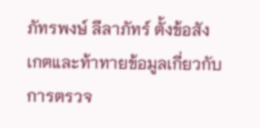ภัทรพงษ์ ลีลาภัทร์ ตั้งข้อสังเกตและท้าทายข้อมูลเกี่ยวกับการตรวจ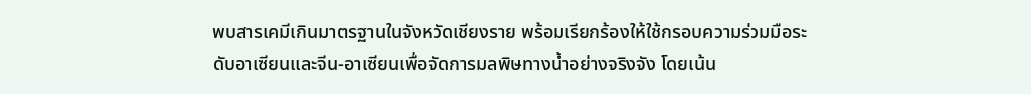พบสารเคมีเกินมาตรฐานในจังหวัดเชียงราย พร้อมเรียกร้องให้ใช้กรอบความร่วมมือระดับอาเซียนและจีน-อาเซียนเพื่อจัดการมลพิษทางน้ำอย่างจริงจัง โดยเน้น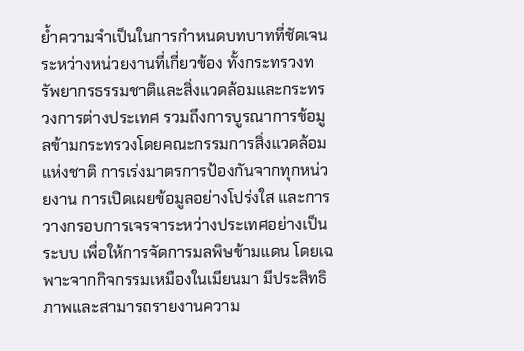ย้ำความจำเป็นในการกำหนดบทบาทที่ชัดเจนระหว่างหน่วยงานที่เกี่ยวข้อง ทั้งกระทรวงทรัพยากรธรรมชาติและสิ่งแวดล้อมและกระทรวงการต่างประเทศ รวมถึงการบูรณาการข้อมูลข้ามกระทรวงโดยคณะกรรมการสิ่งแวดล้อมแห่งชาติ การเร่งมาตรการป้องกันจากทุกหน่วยงาน การเปิดเผยข้อมูลอย่างโปร่งใส และการวางกรอบการเจรจาระหว่างประเทศอย่างเป็นระบบ เพื่อให้การจัดการมลพิษข้ามแดน โดยเฉพาะจากกิจกรรมเหมืองในเมียนมา มีประสิทธิภาพและสามารถรายงานความ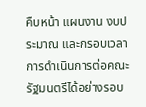คืบหน้า แผนงาน งบประมาณ และกรอบเวลาการดำเนินการต่อคณะรัฐมนตรีได้อย่างรอบ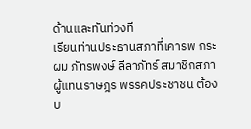ด้านและทันท่วงที
เรียนท่านประธานสภาที่เคารพ กระผม ภัทรพงษ์ ลีลาภัทร์ สมาชิกสภาผู้แทนราษฎร พรรคประชาชน ต้องบ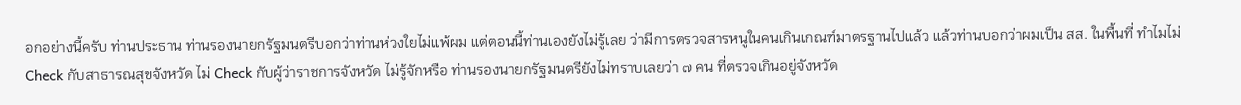อกอย่างนี้ครับ ท่านประธาน ท่านรองนายกรัฐมนตรีบอกว่าท่านห่วงใยไม่แพ้ผม แต่ตอนนี้ท่านเองยังไม่รู้เลย ว่ามีการตรวจสารหนูในคนเกินเกณฑ์มาตรฐานไปแล้ว แล้วท่านบอกว่าผมเป็น สส. ในพื้นที่ ทำไมไม่ Check กับสาธารณสุขจังหวัด ไม่ Check กับผู้ว่าราชการจังหวัด ไม่รู้จักหรือ ท่านรองนายกรัฐมนตรียังไม่ทราบเลยว่า ๗ คน ที่ตรวจเกินอยู่จังหวัด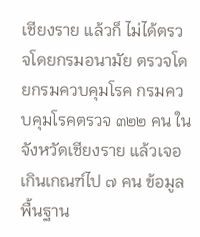เชียงราย แล้วก็ ไม่ได้ตรวจโดยกรมอนามัย ตรวจโดยกรมควบคุมโรค กรมควบคุมโรคตรวจ ๓๒๒ คน ในจังหวัดเชียงราย แล้วเจอเกินเกณฑ์ไป ๗ คน ข้อมูลพื้นฐาน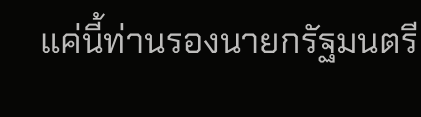แค่นี้ท่านรองนายกรัฐมนตรี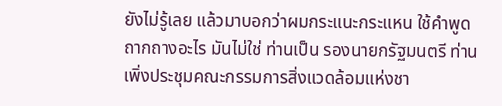ยังไม่รู้เลย แล้วมาบอกว่าผมกระแนะกระแหน ใช้คำพูดถากถางอะไร มันไม่ใช่ ท่านเป็น รองนายกรัฐมนตรี ท่านเพิ่งประชุมคณะกรรมการสิ่งแวดล้อมแห่งชา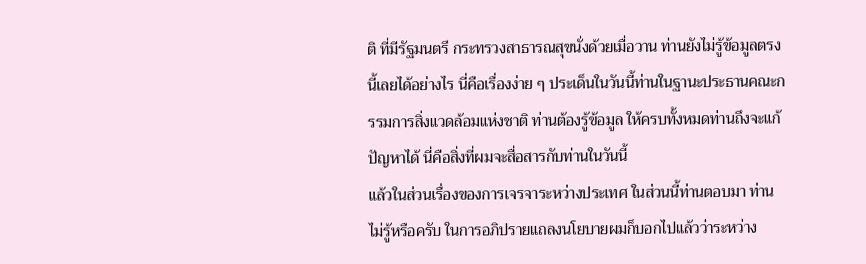ติ ที่มีรัฐมนตรี กระทรวงสาธารณสุขนั่งด้วยเมื่อวาน ท่านยังไม่รู้ข้อมูลตรงนี้เลยได้อย่างไร นี่คือเรื่องง่าย ๆ ประเด็นในวันนี้ท่านในฐานะประธานคณะกรรมการสิ่งแวดล้อมแห่งชาติ ท่านต้องรู้ข้อมูล ให้ครบทั้งหมดท่านถึงจะแก้ปัญหาได้ นี่คือสิ่งที่ผมจะสื่อสารกับท่านในวันนี้
แล้วในส่วนเรื่องของการเจรจาระหว่างประเทศ ในส่วนนี้ท่านตอบมา ท่านไม่รู้หรือครับ ในการอภิปรายแถลงนโยบายผมก็บอกไปแล้วว่าระหว่าง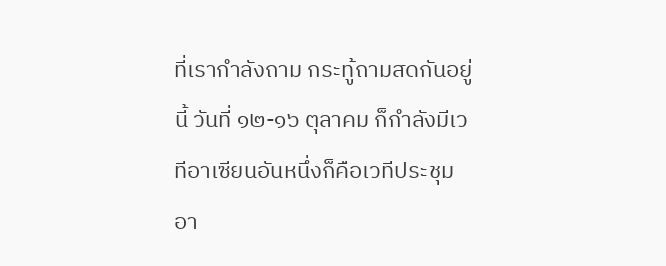ที่เรากำลังถาม กระทู้ถามสดกันอยู่นี้ วันที่ ๑๒-๑๖ ตุลาคม ก็กำลังมีเวทีอาเซียนอันหนึ่งก็คือเวทีประชุม อา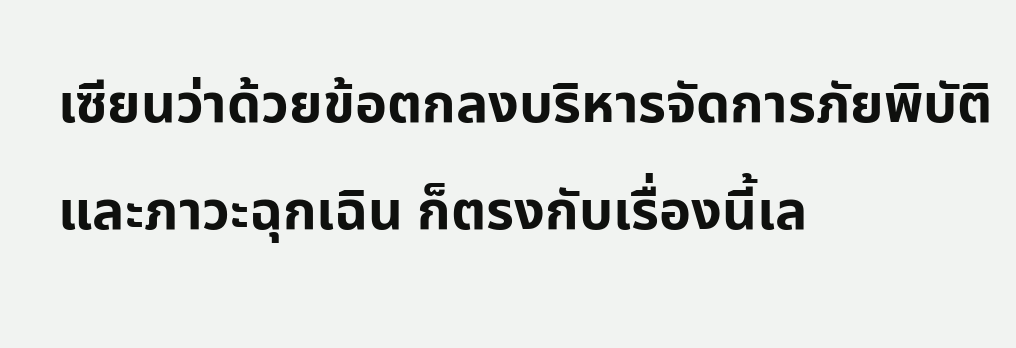เซียนว่าด้วยข้อตกลงบริหารจัดการภัยพิบัติและภาวะฉุกเฉิน ก็ตรงกับเรื่องนี้เล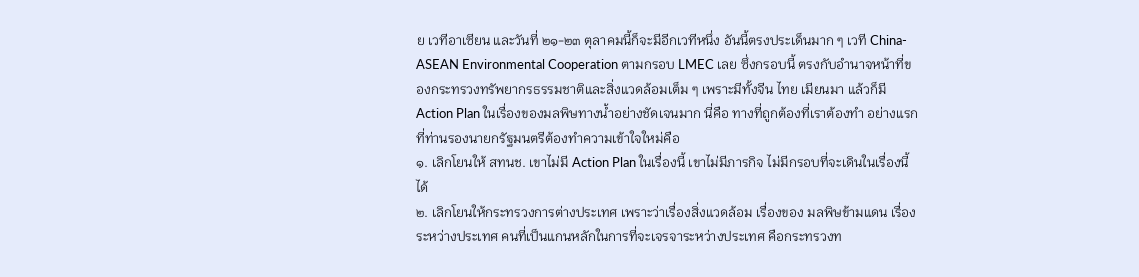ย เวทีอาเซียน และวันที่ ๒๑-๒๓ ตุลาคมนี้ก็จะมีอีกเวทีหนึ่ง อันนี้ตรงประเด็นมาก ๆ เวที China-ASEAN Environmental Cooperation ตามกรอบ LMEC เลย ซึ่งกรอบนี้ ตรงกับอำนาจหน้าที่ของกระทรวงทรัพยากรธรรมชาติและสิ่งแวดล้อมเต็ม ๆ เพราะมีทั้งจีน ไทย เมียนมา แล้วก็มี Action Plan ในเรื่องของมลพิษทางน้ำอย่างชัดเจนมาก นี่คือ ทางที่ถูกต้องที่เราต้องทำ อย่างแรกที่ท่านรองนายกรัฐมนตรีต้องทำความเข้าใจใหม่คือ
๑. เลิกโยนให้ สทนช. เขาไม่มี Action Plan ในเรื่องนี้ เขาไม่มีภารกิจ ไม่มีกรอบที่จะเดินในเรื่องนี้ได้
๒. เลิกโยนให้กระทรวงการต่างประเทศ เพราะว่าเรื่องสิ่งแวดล้อม เรื่องของ มลพิษข้ามแดน เรื่องระหว่างประเทศ คนที่เป็นแกนหลักในการที่จะเจรจาระหว่างประเทศ คือกระทรวงท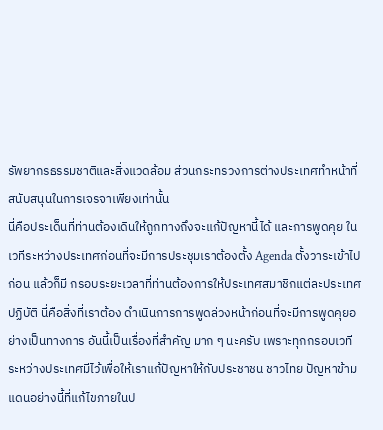รัพยากรธรรมชาติและสิ่งแวดล้อม ส่วนกระทรวงการต่างประเทศทำหน้าที่ สนับสนุนในการเจรจาเพียงเท่านั้น
นี่คือประเด็นที่ท่านต้องเดินให้ถูกทางถึงจะแก้ปัญหานี้ได้ และการพูดคุย ในเวทีระหว่างประเทศก่อนที่จะมีการประชุมเราต้องตั้ง Agenda ตั้งวาระเข้าไปก่อน แล้วก็มี กรอบระยะเวลาที่ท่านต้องการให้ประเทศสมาชิกแต่ละประเทศปฏิบัติ นี่คือสิ่งที่เราต้อง ดำเนินการการพูดล่วงหน้าก่อนที่จะมีการพูดคุยอย่างเป็นทางการ อันนี้เป็นเรื่องที่สำคัญ มาก ๆ นะครับ เพราะทุกกรอบเวทีระหว่างประเทศมีไว้เพื่อให้เราแก้ปัญหาให้กับประชาชน ชาวไทย ปัญหาข้ามแดนอย่างนี้ที่แก้ไขภายในป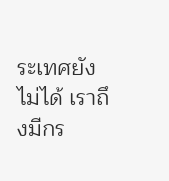ระเทศยังไม่ได้ เราถึงมีกร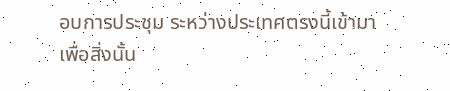อบการประชุม ระหว่างประเทศตรงนี้เข้ามาเพื่อสิ่งนั้น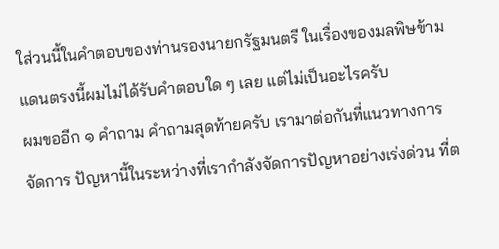ใส่วนนี้ในคำตอบของท่านรองนายกรัฐมนตรี ในเรื่องของมลพิษข้ามแดนตรงนี้ผมไม่ได้รับคำตอบใด ๆ เลย แต่ไม่เป็นอะไรครับ
ผมขออีก ๑ คำถาม คำถามสุดท้ายครับ เรามาต่อกันที่แนวทางการจัดการ ปัญหานี้ในระหว่างที่เรากำลังจัดการปัญหาอย่างเร่งด่วน ที่ต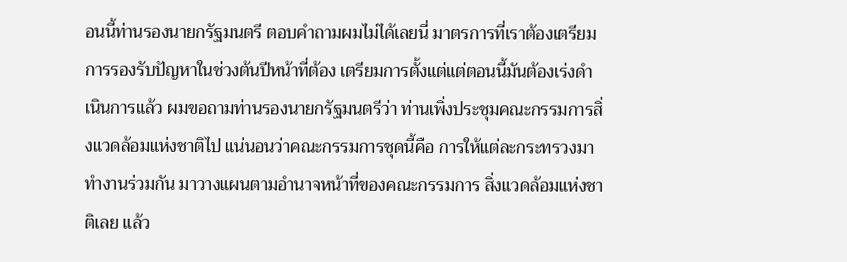อนนี้ท่านรองนายกรัฐมนตรี ตอบคำถามผมไม่ได้เลยนี่ มาตรการที่เราต้องเตรียมการรองรับปัญหาในช่วงต้นปีหน้าที่ต้อง เตรียมการตั้งแต่แต่ตอนนี้มันต้องเร่งดำเนินการแล้ว ผมขอถามท่านรองนายกรัฐมนตรีว่า ท่านเพิ่งประชุมคณะกรรมการสิ่งแวดล้อมแห่งชาติไป แน่นอนว่าคณะกรรมการชุดนี้คือ การให้แต่ละกระทรวงมาทำงานร่วมกัน มาวางแผนตามอำนาจหน้าที่ของคณะกรรมการ สิ่งแวดล้อมแห่งชาติเลย แล้ว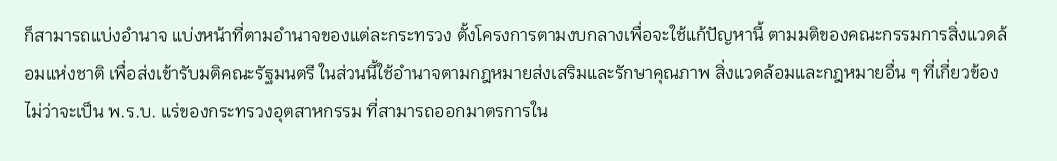ก็สามารถแบ่งอำนาจ แบ่งหน้าที่ตามอำนาจของแต่ละกระทรวง ตั้งโครงการตามงบกลางเพื่อจะใช้แก้ปัญหานี้ ตามมติของคณะกรรมการสิ่งแวดล้อมแห่งชาติ เพื่อส่งเข้ารับมติคณะรัฐมนตรี ในส่วนนี้ใช้อำนาจตามกฎหมายส่งเสริมและรักษาคุณภาพ สิ่งแวดล้อมและกฎหมายอื่น ๆ ที่เกี่ยวข้อง ไม่ว่าจะเป็น พ.ร.บ. แร่ของกระทรวงอุตสาหกรรม ที่สามารถออกมาตรการใน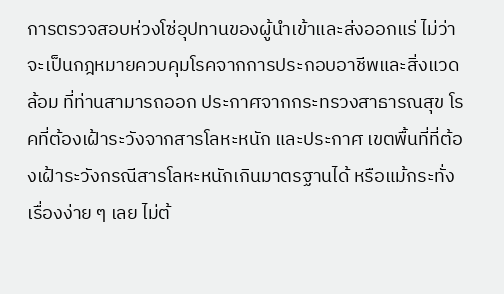การตรวจสอบห่วงโซ่อุปทานของผู้นำเข้าและส่งออกแร่ ไม่ว่าจะเป็นกฎหมายควบคุมโรคจากการประกอบอาชีพและสิ่งแวดล้อม ที่ท่านสามารถออก ประกาศจากกระทรวงสาธารณสุข โรคที่ต้องเฝ้าระวังจากสารโลหะหนัก และประกาศ เขตพื้นที่ที่ต้องเฝ้าระวังกรณีสารโลหะหนักเกินมาตรฐานได้ หรือแม้กระทั่งเรื่องง่าย ๆ เลย ไม่ต้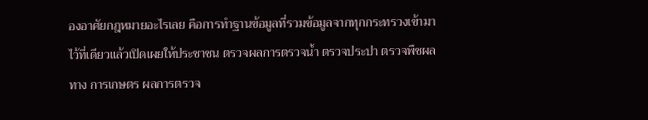องอาศัยกฎหมายอะไรเลย คือการทำฐานข้อมูลที่รวมข้อมูลจากทุกกระทรวงเข้ามา ไว้ที่เดียวแล้วเปิดเผยให้ประชาชน ตรวจผลการตรวจน้ำ ตรวจประปา ตรวจพืชผลทาง การเกษตร ผลการตรวจ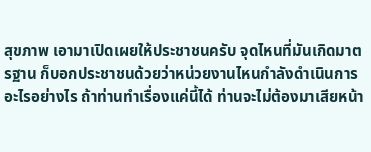สุขภาพ เอามาเปิดเผยให้ประชาชนครับ จุดไหนที่มันเกิดมาตรฐาน ก็บอกประชาชนด้วยว่าหน่วยงานไหนกำลังดำเนินการอะไรอย่างไร ถ้าท่านทำเรื่องแค่นี้ได้ ท่านจะไม่ต้องมาเสียหน้า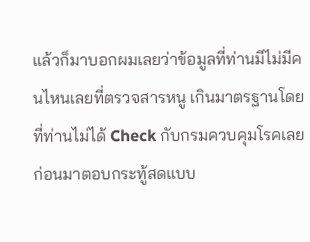แล้วก็มาบอกผมเลยว่าข้อมูลที่ท่านมีไม่มีคนไหนเลยที่ตรวจสารหนู เกินมาตรฐานโดยที่ท่านไม่ได้ Check กับกรมควบคุมโรคเลยก่อนมาตอบกระทู้สดแบบ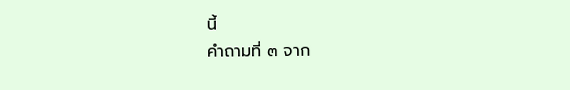นี้
คำถามที่ ๓ จาก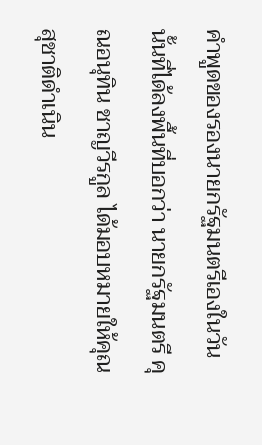คำพูดของรองนายกรัฐมนตรีเองในวันนั้นที่ได้ลงพื้นที่บอกว่า นายกรัฐมนตรี คุณอนุทิน ชาญวีรกูล ได้มอบหมายให้คุณสุชาติดำเนิน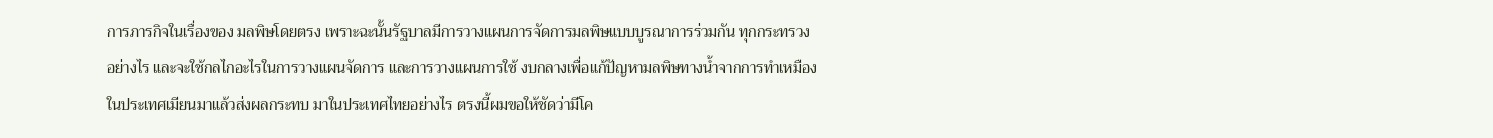การภารกิจในเรื่องของ มลพิษโดยตรง เพราะฉะนั้นรัฐบาลมีการวางแผนการจัดการมลพิษแบบบูรณาการร่วมกัน ทุกกระทรวงอย่างไร และจะใช้กลไกอะไรในการวางแผนจัดการ และการวางแผนการใช้ งบกลางเพื่อแก้ปัญหามลพิษทางน้ำจากการทำเหมืองในประเทศเมียนมาแล้วส่งผลกระทบ มาในประเทศไทยอย่างไร ตรงนี้ผมขอให้ชัดว่ามีโค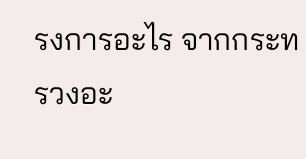รงการอะไร จากกระทรวงอะ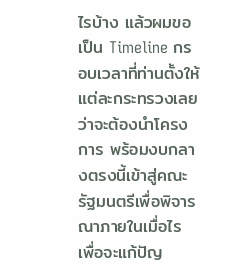ไรบ้าง แล้วผมขอเป็น Timeline กรอบเวลาที่ท่านตั้งให้แต่ละกระทรวงเลยว่าจะต้องนำโครงการ พร้อมงบกลางตรงนี้เข้าสู่คณะรัฐมนตรีเพื่อพิจารณาภายในเมื่อไร เพื่อจะแก้ปัญ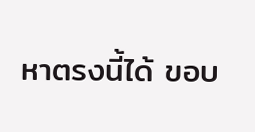หาตรงนี้ได้ ขอบ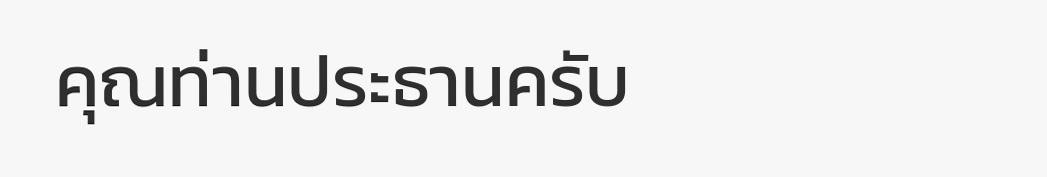คุณท่านประธานครับ